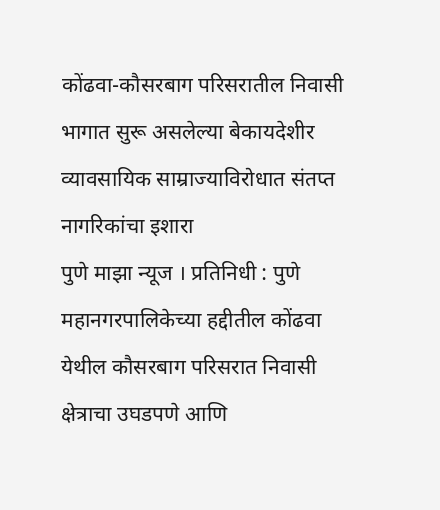कोंढवा-कौसरबाग परिसरातील निवासी भागात सुरू असलेल्या बेकायदेशीर व्यावसायिक साम्राज्याविरोधात संतप्त नागरिकांचा इशारा
पुणे माझा न्यूज । प्रतिनिधी : पुणे महानगरपालिकेच्या हद्दीतील कोंढवा येथील कौसरबाग परिसरात निवासी क्षेत्राचा उघडपणे आणि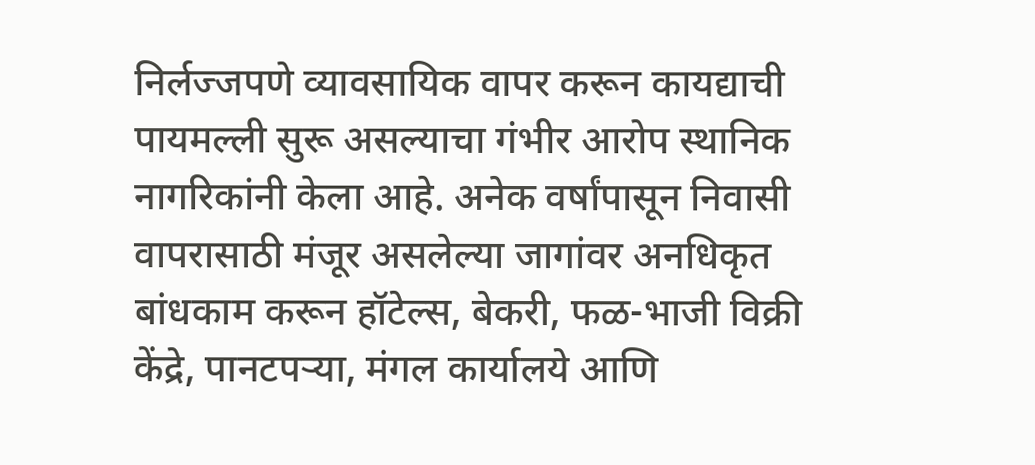निर्लज्जपणे व्यावसायिक वापर करून कायद्याची पायमल्ली सुरू असल्याचा गंभीर आरोप स्थानिक नागरिकांनी केला आहे. अनेक वर्षांपासून निवासी वापरासाठी मंजूर असलेल्या जागांवर अनधिकृत बांधकाम करून हॉटेल्स, बेकरी, फळ-भाजी विक्री केंद्रे, पानटपऱ्या, मंगल कार्यालये आणि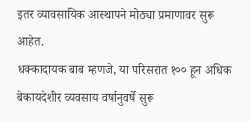इतर व्यावसायिक आस्थापने मोठ्या प्रमाणावर सुरू आहेत.
धक्कादायक बाब म्हणजे, या परिसरात १०० हून अधिक बेकायदेशीर व्यवसाय वर्षानुवर्षे सुरू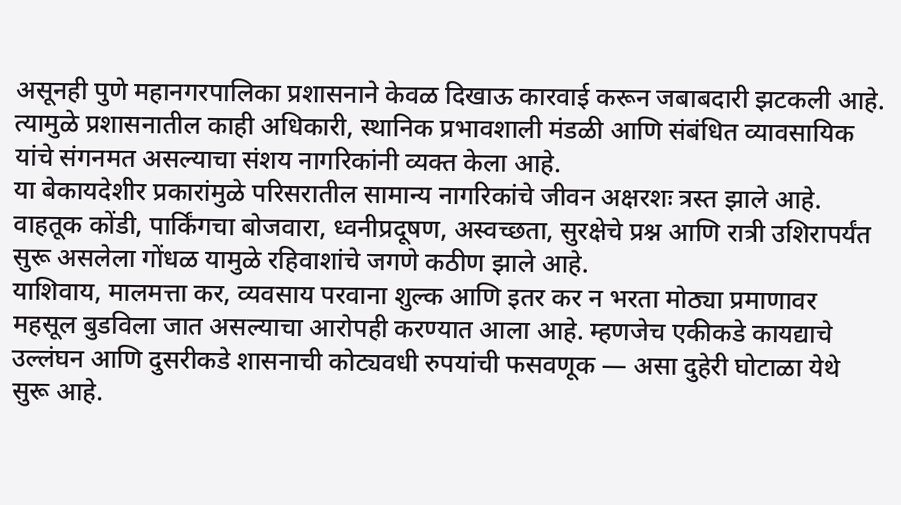असूनही पुणे महानगरपालिका प्रशासनाने केवळ दिखाऊ कारवाई करून जबाबदारी झटकली आहे. त्यामुळे प्रशासनातील काही अधिकारी, स्थानिक प्रभावशाली मंडळी आणि संबंधित व्यावसायिक यांचे संगनमत असल्याचा संशय नागरिकांनी व्यक्त केला आहे.
या बेकायदेशीर प्रकारांमुळे परिसरातील सामान्य नागरिकांचे जीवन अक्षरशः त्रस्त झाले आहे. वाहतूक कोंडी, पार्किंगचा बोजवारा, ध्वनीप्रदूषण, अस्वच्छता, सुरक्षेचे प्रश्न आणि रात्री उशिरापर्यंत सुरू असलेला गोंधळ यामुळे रहिवाशांचे जगणे कठीण झाले आहे.
याशिवाय, मालमत्ता कर, व्यवसाय परवाना शुल्क आणि इतर कर न भरता मोठ्या प्रमाणावर महसूल बुडविला जात असल्याचा आरोपही करण्यात आला आहे. म्हणजेच एकीकडे कायद्याचे उल्लंघन आणि दुसरीकडे शासनाची कोट्यवधी रुपयांची फसवणूक — असा दुहेरी घोटाळा येथे सुरू आहे.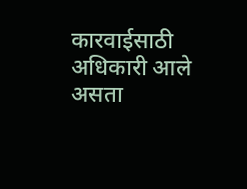कारवाईसाठी अधिकारी आले असता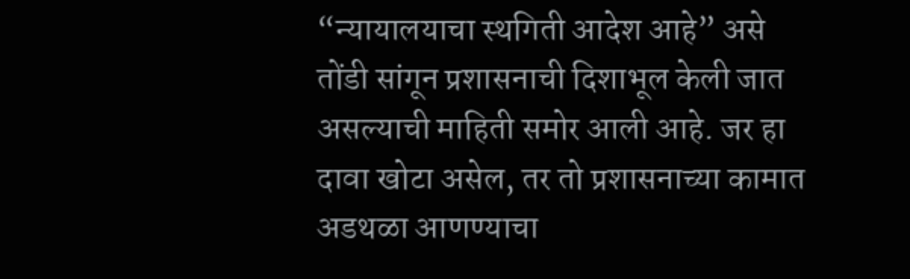“न्यायालयाचा स्थगिती आदेश आहे” असे तोंडी सांगून प्रशासनाची दिशाभूल केली जात असल्याची माहिती समोर आली आहे. जर हा दावा खोटा असेल, तर तो प्रशासनाच्या कामात अडथळा आणण्याचा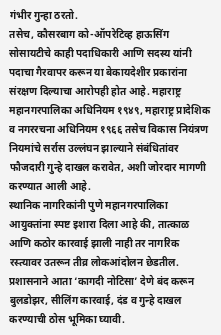गंभीर गुन्हा ठरतो.
तसेच, कौसरबाग को-ऑपरेटिव्ह हाऊसिंग सोसायटीचे काही पदाधिकारी आणि सदस्य यांनी पदाचा गैरवापर करून या बेकायदेशीर प्रकारांना संरक्षण दिल्याचा आरोपही होत आहे. महाराष्ट्र महानगरपालिका अधिनियम १९४९, महाराष्ट्र प्रादेशिक व नगररचना अधिनियम १९६६ तसेच विकास नियंत्रण नियमांचे सर्रास उल्लंघन झाल्याने संबंधितांवर फौजदारी गुन्हे दाखल करावेत, अशी जोरदार मागणी करण्यात आली आहे.
स्थानिक नागरिकांनी पुणे महानगरपालिका आयुक्तांना स्पष्ट इशारा दिला आहे की, तात्काळ आणि कठोर कारवाई झाली नाही तर नागरिक रस्त्यावर उतरून तीव्र लोकआंदोलन छेडतील. प्रशासनाने आता ‘कागदी नोटिसा’ देणे बंद करून बुलडोझर, सीलिंग कारवाई, दंड व गुन्हे दाखल करण्याची ठोस भूमिका घ्यावी.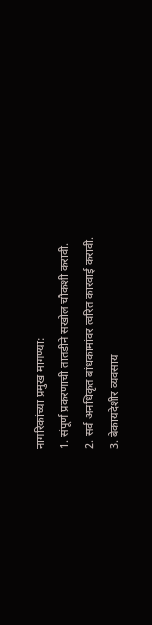नागरिकांच्या प्रमुख मागण्या:
1. संपूर्ण प्रकरणाची तातडीने सखोल चौकशी करावी.
2. सर्व अनधिकृत बांधकामांवर त्वरित कारवाई करावी.
3. बेकायदेशीर व्यवसाय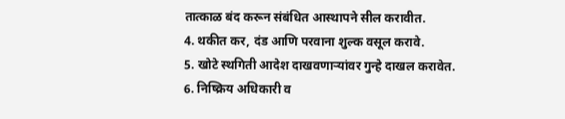तात्काळ बंद करून संबंधित आस्थापने सील करावीत.
4. थकीत कर, दंड आणि परवाना शुल्क वसूल करावे.
5. खोटे स्थगिती आदेश दाखवणाऱ्यांवर गुन्हे दाखल करावेत.
6. निष्क्रिय अधिकारी व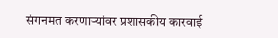संगनमत करणाऱ्यांवर प्रशासकीय कारवाई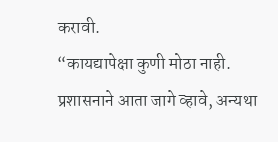करावी.
“कायद्यापेक्षा कुणी मोठा नाही. प्रशासनाने आता जागे व्हावे, अन्यथा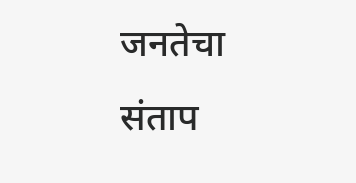जनतेचा संताप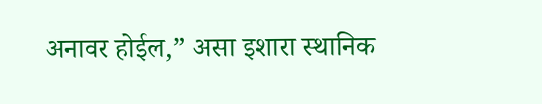अनावर होईल,” असा इशारा स्थानिक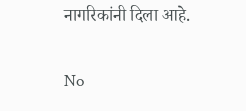नागरिकांनी दिला आहे.


No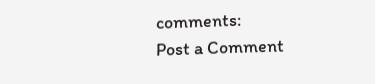comments:
Post a Comment